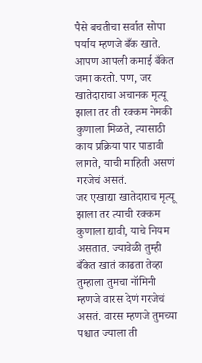पैसे बचतीचा सर्वात सोपा पर्याय म्हणजे बँक खाते. आपण आपली कमाई बँकेत जमा करतो. पण, जर खातेदाराचा अचानक मृत्यू झाला तर ती रक्कम नेमकी कुणाला मिळते, त्यासाठी काय प्रक्रिया पार पाडावी लागते, याची माहिती असणं गरजेचं असतं.
जर एखाद्या खातेदाराच मृत्यू झाला तर त्याची रक्कम कुणाला द्यावी, याचे नियम असतात. ज्यावेळी तुम्ही बँकेत खातं काढता तेव्हा तुम्हाला तुमचा नॉमिनी म्हणजे वारस देणं गरजेचं असतं. वारस म्हणजे तुमच्या पश्चात ज्याला ती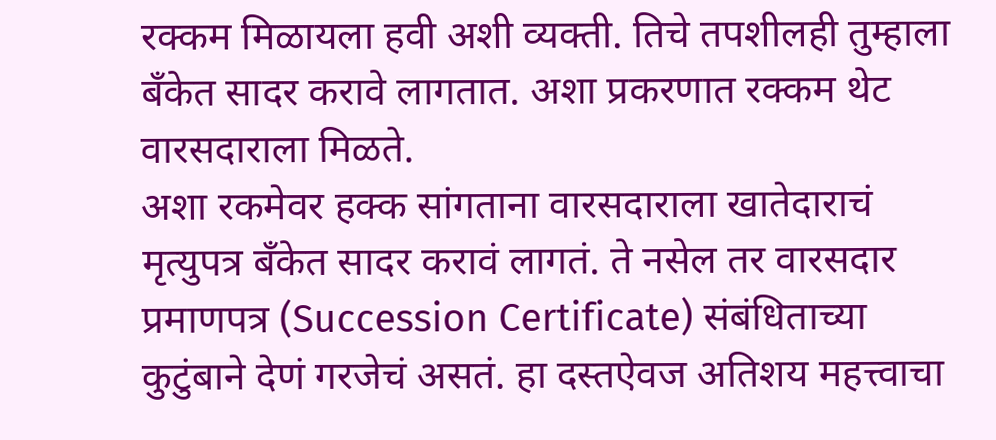रक्कम मिळायला हवी अशी व्यक्ती. तिचे तपशीलही तुम्हाला बँकेत सादर करावे लागतात. अशा प्रकरणात रक्कम थेट वारसदाराला मिळते.
अशा रकमेवर हक्क सांगताना वारसदाराला खातेदाराचं मृत्युपत्र बँकेत सादर करावं लागतं. ते नसेल तर वारसदार प्रमाणपत्र (Succession Certificate) संबंधिताच्या कुटुंबाने देणं गरजेचं असतं. हा दस्तऐवज अतिशय महत्त्वाचा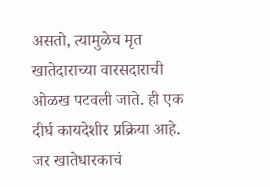असतो, त्यामुळेच मृत खातेदाराच्या वारसदाराची ओळख पटवली जाते. ही एक दीर्घ कायदेशीर प्रक्रिया आहे. जर खातेधारकाचं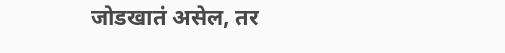जोडखातं असेल, तर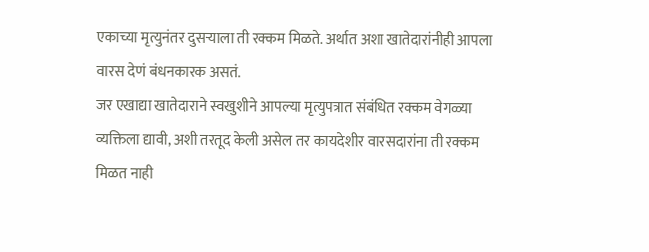एकाच्या मृत्युनंतर दुसऱ्याला ती रक्कम मिळते. अर्थात अशा खातेदारांनीही आपला वारस देणं बंधनकारक असतं.
जर एखाद्या खातेदाराने स्वखुशीने आपल्या मृत्युपत्रात संबंधित रक्कम वेगळ्या व्यक्तिला द्यावी, अशी तरतूद केली असेल तर कायदेशीर वारसदारांना ती रक्कम मिळत नाही